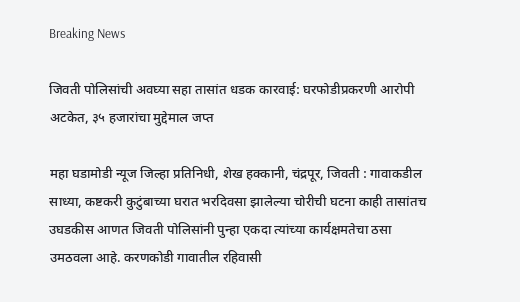Breaking News

जिवती पोलिसांची अवघ्या सहा तासांत धडक कारवाई: घरफोडीप्रकरणी आरोपी अटकेत, ३५ हजारांचा मुद्देमाल जप्त

महा घडामोडी न्यूज जिल्हा प्रतिनिधी, शेख हक्कानी, चंद्रपूर, जिवती : गावाकडील साध्या, कष्टकरी कुटुंबाच्या घरात भरदिवसा झालेल्या चोरीची घटना काही तासांतच उघडकीस आणत जिवती पोलिसांनी पुन्हा एकदा त्यांच्या कार्यक्षमतेचा ठसा उमठवला आहे. करणकोडी गावातील रहिवासी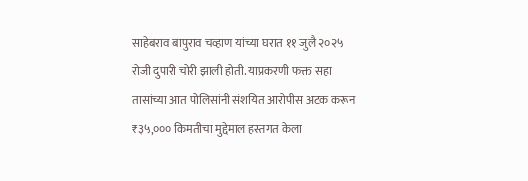साहेबराव बापुराव चव्हाण यांच्या घरात ११ जुलै २०२५ रोजी दुपारी चोरी झाली होती. याप्रकरणी फक्त सहा तासांच्या आत पोलिसांनी संशयित आरोपीस अटक करून ₹३५,००० किमतीचा मुद्देमाल हस्तगत केला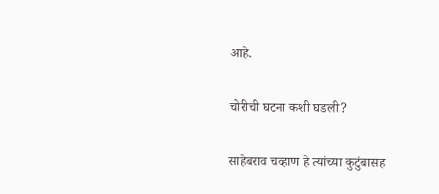आहे.

चोरीची घटना कशी घडली?

साहेबराव चव्हाण हे त्यांच्या कुटुंबासह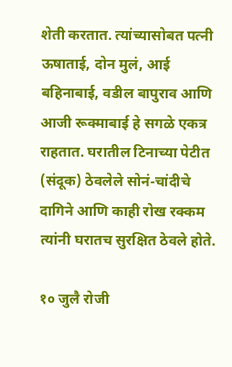शेती करतात. त्यांच्यासोबत पत्नी ऊषाताई, दोन मुलं, आई बहिनाबाई, वडील बापुराव आणि आजी रूक्माबाई हे सगळे एकत्र राहतात. घरातील टिनाच्या पेटीत (संदूक) ठेवलेले सोनं-चांदीचे दागिने आणि काही रोख रक्कम त्यांनी घरातच सुरक्षित ठेवले होते.

१० जुलै रोजी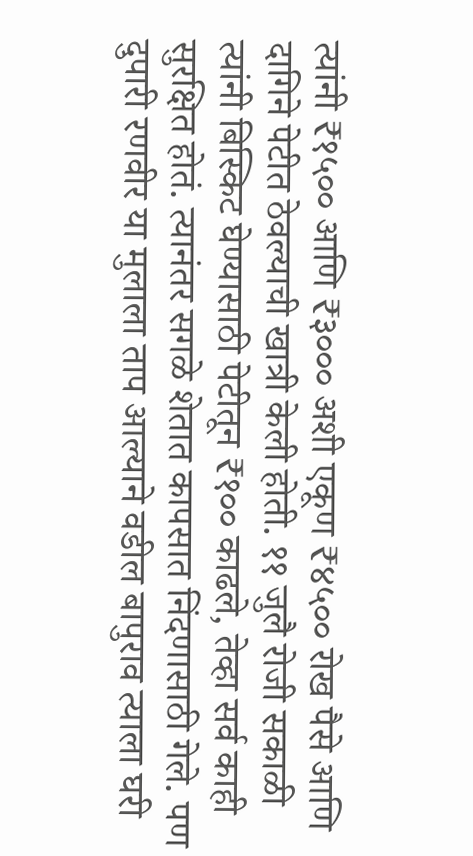त्यांनी ₹१५०० आणि ₹३००० अशी एकूण ₹४५०० रोख पैसे आणि दागिने पेटीत ठेवल्याची खात्री केली होती. ११ जुलै रोजी सकाळी त्यांनी बिस्किट घेण्यासाठी पेटीतून ₹१०० काढले, तेव्हा सर्व काही सुरक्षित होतं. त्यानंतर सगळे शेतात कापसात निंदणासाठी गेले. पण दुपारी रणवीर या मुलाला ताप आल्याने वडील बापुराव त्याला घरी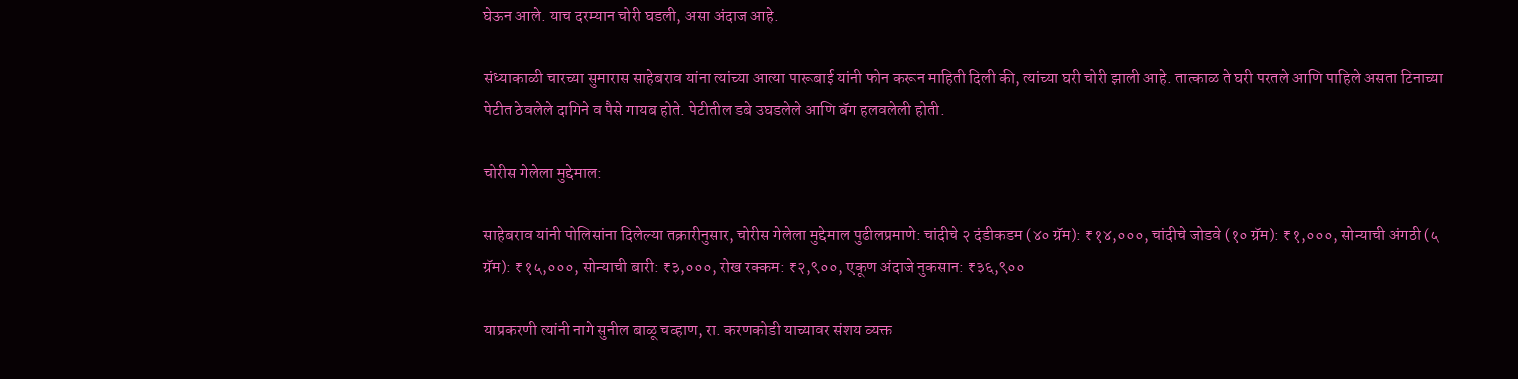घेऊन आले. याच दरम्यान चोरी घडली, असा अंदाज आहे.

संध्याकाळी चारच्या सुमारास साहेबराव यांना त्यांच्या आत्या पारूबाई यांनी फोन करून माहिती दिली की, त्यांच्या घरी चोरी झाली आहे. तात्काळ ते घरी परतले आणि पाहिले असता टिनाच्या पेटीत ठेवलेले दागिने व पैसे गायब होते. पेटीतील डबे उघडलेले आणि बॅग हलवलेली होती.

चोरीस गेलेला मुद्देमाल:

साहेबराव यांनी पोलिसांना दिलेल्या तक्रारीनुसार, चोरीस गेलेला मुद्देमाल पुढीलप्रमाणे: चांदीचे २ दंडीकडम (४० ग्रॅम): ₹१४,०००, चांदीचे जोडवे (१० ग्रॅम): ₹१,०००, सोन्याची अंगठी (५ ग्रॅम): ₹१५,०००, सोन्याची बारी: ₹३,०००, रोख रक्कम: ₹२,९००, एकूण अंदाजे नुकसान: ₹३६,९००

याप्रकरणी त्यांनी नागे सुनील बाळू चव्हाण, रा. करणकोडी याच्यावर संशय व्यक्त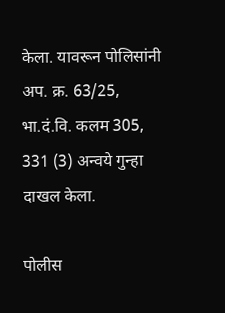केला. यावरून पोलिसांनी अप. क्र. 63/25, भा.दं.वि. कलम 305, 331 (3) अन्वये गुन्हा दाखल केला.

पोलीस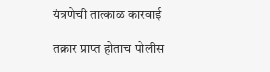यंत्रणेची तात्काळ कारवाई

तक्रार प्राप्त होताच पोलीस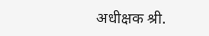अधीक्षक श्री.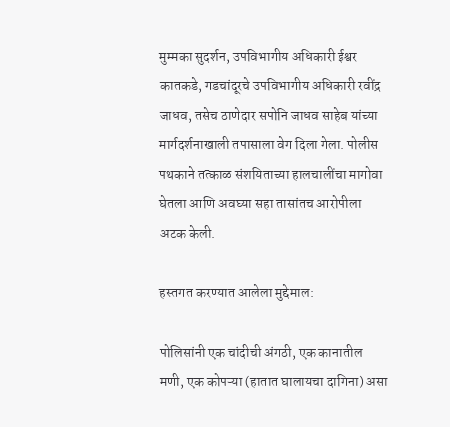मुम्मका सुदर्शन, उपविभागीय अधिकारी ईश्वर कातकडे, गडचांदूरचे उपविभागीय अधिकारी रवींद्र जाधव, तसेच ठाणेदार सपोनि जाधव साहेब यांच्या मार्गदर्शनाखाली तपासाला वेग दिला गेला. पोलीस पथकाने तत्काळ संशयिताच्या हालचालींचा मागोवा घेतला आणि अवघ्या सहा तासांतच आरोपीला अटक केली.

हस्तगत करण्यात आलेला मुद्देमाल:

पोलिसांनी एक चांदीची अंगठी, एक कानातील मणी, एक कोपऱ्या (हातात घालायचा दागिना) असा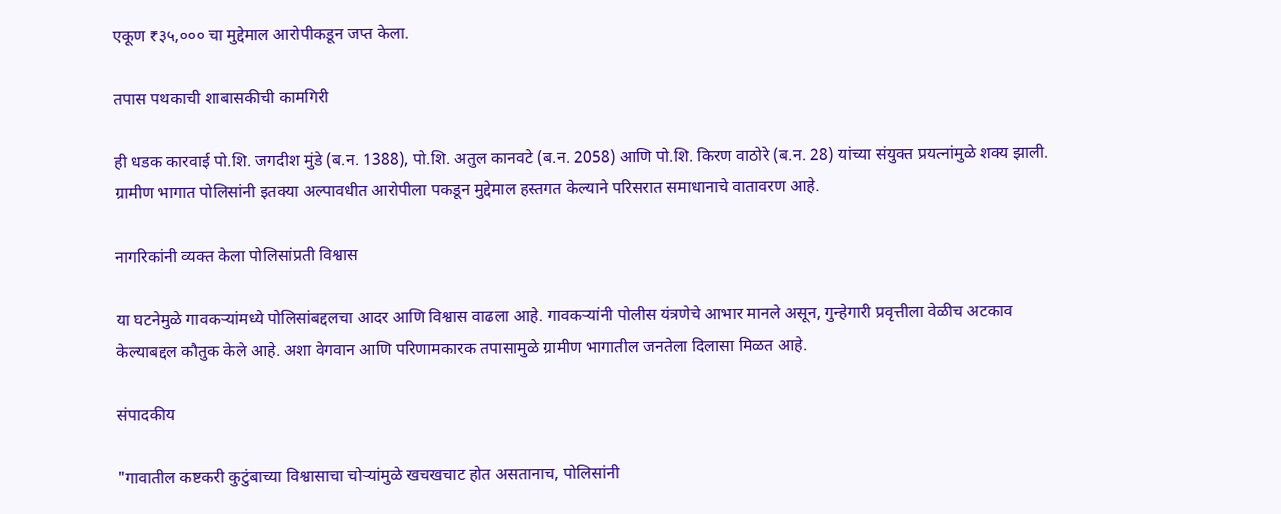एकूण ₹३५,००० चा मुद्देमाल आरोपीकडून जप्त केला.

तपास पथकाची शाबासकीची कामगिरी

ही धडक कारवाई पो.शि. जगदीश मुंडे (ब.न. 1388), पो.शि. अतुल कानवटे (ब.न. 2058) आणि पो.शि. किरण वाठोरे (ब.न. 28) यांच्या संयुक्त प्रयत्नांमुळे शक्य झाली. ग्रामीण भागात पोलिसांनी इतक्या अल्पावधीत आरोपीला पकडून मुद्देमाल हस्तगत केल्याने परिसरात समाधानाचे वातावरण आहे.

नागरिकांनी व्यक्त केला पोलिसांप्रती विश्वास

या घटनेमुळे गावकऱ्यांमध्ये पोलिसांबद्दलचा आदर आणि विश्वास वाढला आहे. गावकऱ्यांनी पोलीस यंत्रणेचे आभार मानले असून, गुन्हेगारी प्रवृत्तीला वेळीच अटकाव केल्याबद्दल कौतुक केले आहे. अशा वेगवान आणि परिणामकारक तपासामुळे ग्रामीण भागातील जनतेला दिलासा मिळत आहे.

संपादकीय

"गावातील कष्टकरी कुटुंबाच्या विश्वासाचा चोऱ्यांमुळे खचखचाट होत असतानाच, पोलिसांनी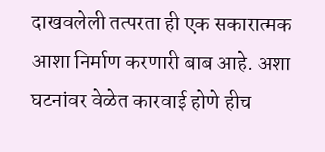दाखवलेली तत्परता ही एक सकारात्मक आशा निर्माण करणारी बाब आहे. अशा घटनांवर वेळेत कारवाई होणे हीच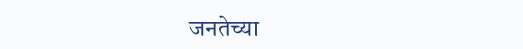जनतेच्या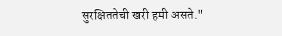सुरक्षिततेची खरी हमी असते."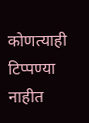कोणत्याही टिप्पण्‍या नाहीत